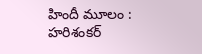హిందీ మూలం : హరిశంకర్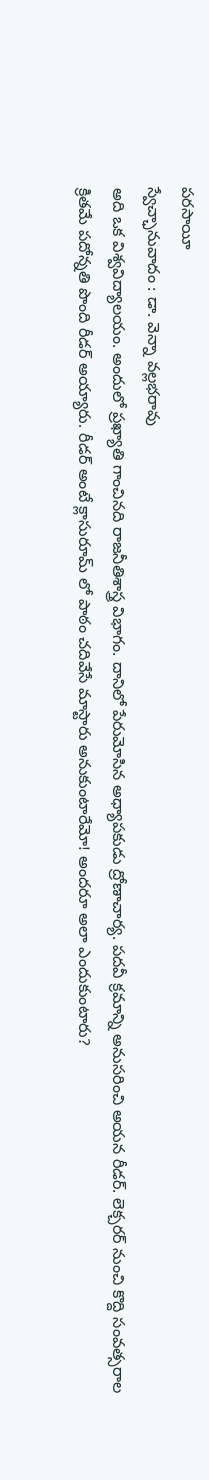పరసాయీ
స్వేచ్ఛానువాదం : డా. వెన్నా వల్లభరావు
అది ఒక విశ్వవిద్యాలయం. అందులో ప్రఖ్యాతి గాంచినది రాజనీతిశాస్త్ర విభాగం. దానిలో పేరుమోసిన అధ్యాపకుడు ద్రోణాచార్య. పదవీ క్రమాన్ని అనుసరించి అయన రీడర్. లెక్చరర్ నుంచి కొద్ది సంవత్సరాల క్రితమే పదోన్నతి పొంది రీడర్ అయ్యారు. రీడర్ అంటే క్లాసురూమ్ లో పాఠం చదివేసే మాస్టారు అనుకుంటారేమో! అందరూ అలా ఎందుకుంటారు?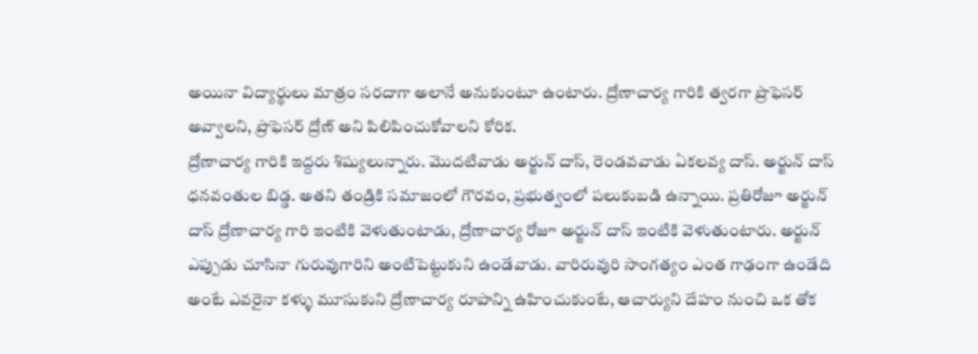అయినా విద్యార్థులు మాత్రం సరదాగా అలానే అనుకుంటూ ఉంటారు. ద్రోణాచార్య గారికి త్వరగా ప్రొఫెసర్ అవ్వాలని, ప్రొఫెసర్ ద్రోణ్ అని పిలిపించుకోవాలని కోరిక.
ద్రోణాచార్య గారికి ఇద్దరు శిష్యులున్నారు. మొదటివాడు అర్జున్ దాస్, రెండవవాడు ఏకలవ్య దాస్. అర్జున్ దాస్ ధనవంతుల బిడ్డ. అతని తండ్రికి సమాజంలో గౌరవం, ప్రభుత్వంలో పలుకుబడి ఉన్నాయి. ప్రతిరోజూ అర్జున్ దాస్ ద్రోణాచార్య గారి ఇంటికి వెళుతుంటాడు, ద్రోణాచార్య రోజూ అర్జున్ దాస్ ఇంటికి వెళుతుంటారు. అర్జున్ ఎప్పుడు చూసినా గురువుగారిని అంటిపెట్టుకుని ఉండేవాడు. వారిరువురి సాంగత్యం ఎంత గాఢంగా ఉండేది అంటే ఎవరైనా కళ్ళు మూసుకుని ద్రోణాచార్య రూపాన్ని ఉహించుకుంటే, ఆచార్యుని దేహం నుంచి ఒక తోక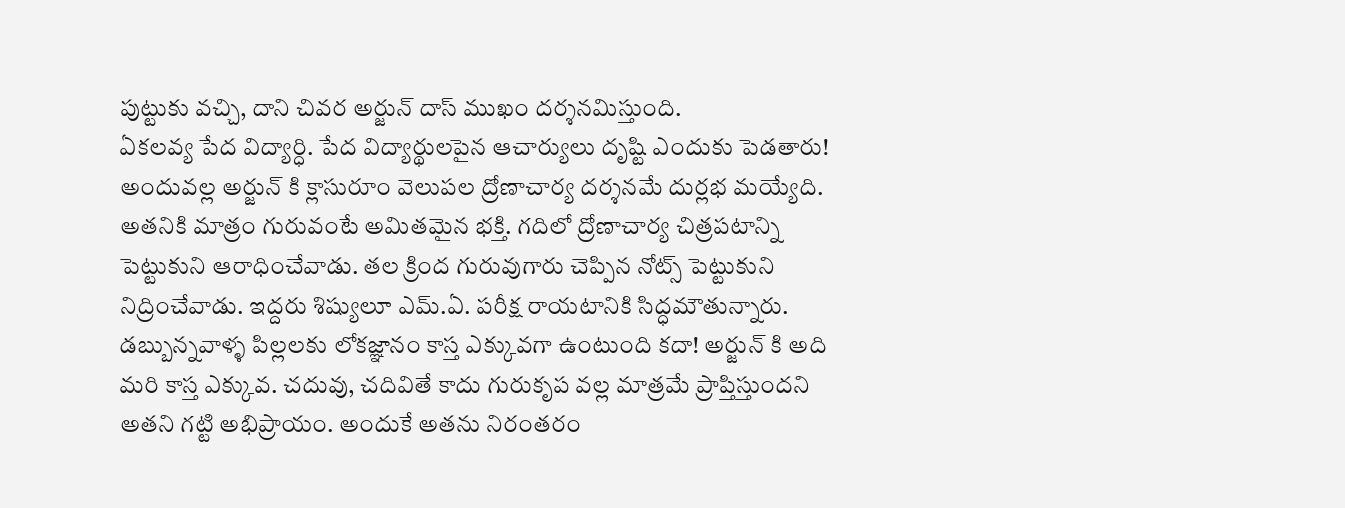పుట్టుకు వచ్చి, దాని చివర అర్జున్ దాస్ ముఖం దర్శనమిస్తుంది.
ఏకలవ్య పేద విద్యార్ధి. పేద విద్యార్థులపైన ఆచార్యులు దృష్టి ఎందుకు పెడతారు! అందువల్ల అర్జున్ కి క్లాసురూం వెలుపల ద్రోణాచార్య దర్శనమే దుర్లభ మయ్యేది. అతనికి మాత్రం గురువంటే అమితమైన భక్తి. గదిలో ద్రోణాచార్య చిత్రపటాన్ని పెట్టుకుని ఆరాధించేవాడు. తల క్రింద గురువుగారు చెప్పిన నోట్స్ పెట్టుకుని నిద్రించేవాడు. ఇద్దరు శిష్యులూ ఎమ్.ఏ. పరీక్ష రాయటానికి సిద్ధమౌతున్నారు.
డబ్బున్నవాళ్ళ పిల్లలకు లోకజ్ఞానం కాస్త ఎక్కువగా ఉంటుంది కదా! అర్జున్ కి అది మరి కాస్త ఎక్కువ. చదువు, చదివితే కాదు గురుకృప వల్ల మాత్రమే ప్రాప్తిస్తుందని అతని గట్టి అభిప్రాయం. అందుకే అతను నిరంతరం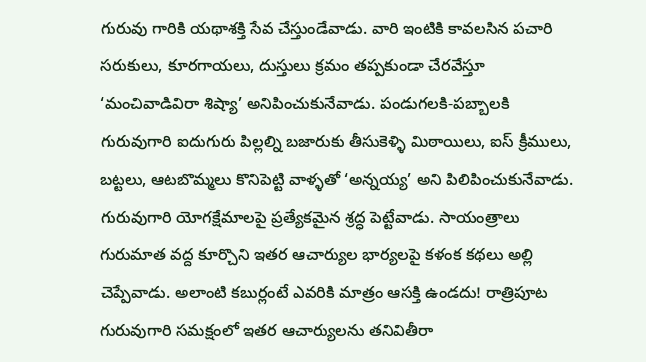గురువు గారికి యథాశక్తి సేవ చేస్తుండేవాడు. వారి ఇంటికి కావలసిన పచారి సరుకులు, కూరగాయలు, దుస్తులు క్రమం తప్పకుండా చేరవేస్తూ ‘మంచివాడివిరా శిష్యా’ అనిపించుకునేవాడు. పండుగలకి-పబ్బాలకి గురువుగారి ఐదుగురు పిల్లల్ని బజారుకు తీసుకెళ్ళి మిఠాయిలు, ఐస్ క్రీములు, బట్టలు, ఆటబొమ్మలు కొనిపెట్టి వాళ్ళతో ‘అన్నయ్య’ అని పిలిపించుకునేవాడు. గురువుగారి యోగక్షేమాలపై ప్రత్యేకమైన శ్రద్ధ పెట్టేవాడు. సాయంత్రాలు గురుమాత వద్ద కూర్చొని ఇతర ఆచార్యుల భార్యలపై కళంక కథలు అల్లి చెప్పేవాడు. అలాంటి కబుర్లంటే ఎవరికి మాత్రం ఆసక్తి ఉండదు! రాత్రిపూట గురువుగారి సమక్షంలో ఇతర ఆచార్యులను తనివితీరా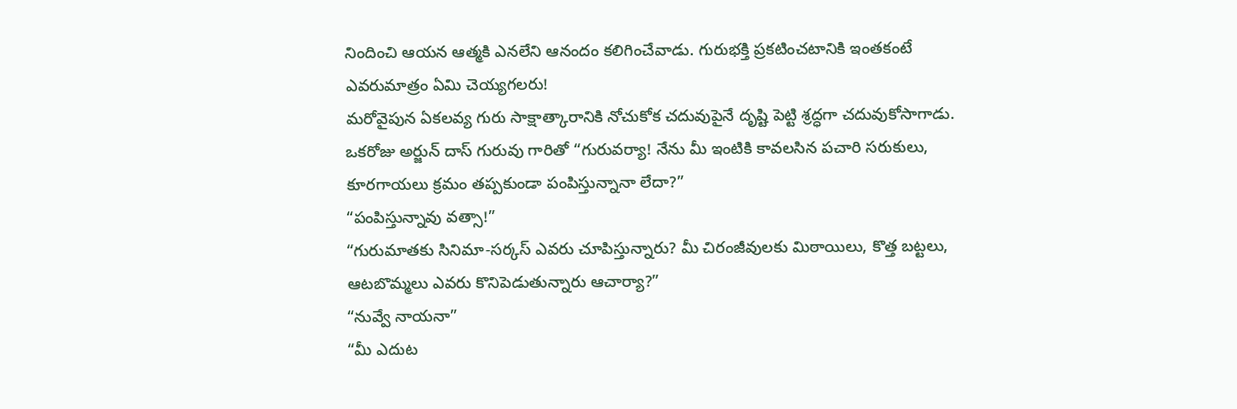నిందించి ఆయన ఆత్మకి ఎనలేని ఆనందం కలిగించేవాడు. గురుభక్తి ప్రకటించటానికి ఇంతకంటే ఎవరుమాత్రం ఏమి చెయ్యగలరు!
మరోవైపున ఏకలవ్య గురు సాక్షాత్కారానికి నోచుకోక చదువుపైనే దృష్టి పెట్టి శ్రద్ధగా చదువుకోసాగాడు.
ఒకరోజు అర్జున్ దాస్ గురువు గారితో “గురువర్యా! నేను మీ ఇంటికి కావలసిన పచారి సరుకులు, కూరగాయలు క్రమం తప్పకుండా పంపిస్తున్నానా లేదా?”
“పంపిస్తున్నావు వత్సా!”
“గురుమాతకు సినిమా-సర్కస్ ఎవరు చూపిస్తున్నారు? మీ చిరంజీవులకు మిఠాయిలు, కొత్త బట్టలు, ఆటబొమ్మలు ఎవరు కొనిపెడుతున్నారు ఆచార్యా?”
“నువ్వే నాయనా”
“మీ ఎదుట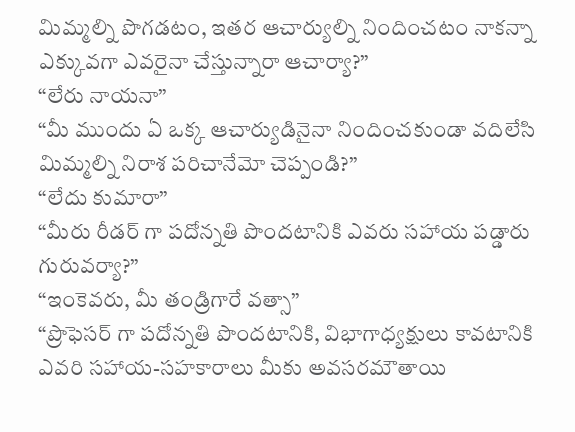మిమ్మల్ని పొగడటం, ఇతర ఆచార్యుల్ని నిందించటం నాకన్నా ఎక్కువగా ఎవరైనా చేస్తున్నారా ఆచార్యా?”
“లేరు నాయనా”
“మీ ముందు ఏ ఒక్క ఆచార్యుడినైనా నిందించకుండా వదిలేసి మిమ్మల్ని నిరాశ పరిచానేమో చెప్పండి?”
“లేదు కుమారా”
“మీరు రీడర్ గా పదోన్నతి పొందటానికి ఎవరు సహాయ పడ్డారు గురువర్యా?”
“ఇంకెవరు, మీ తండ్రిగారే వత్సా”
“ప్రొఫెసర్ గా పదోన్నతి పొందటానికి, విభాగాధ్యక్షులు కావటానికి ఎవరి సహాయ-సహకారాలు మీకు అవసరమౌతాయి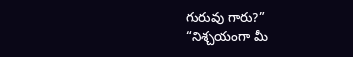గురువు గారు?”
“నిశ్చయంగా మీ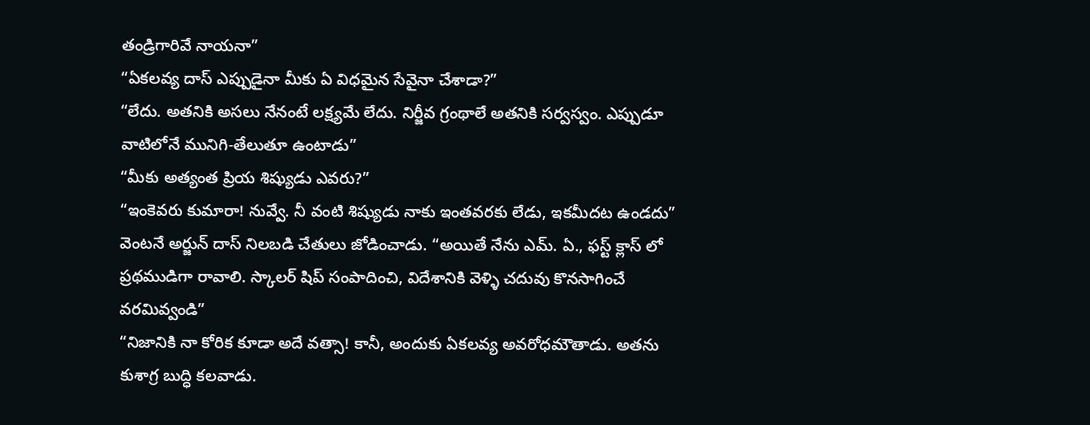తండ్రిగారివే నాయనా”
“ఏకలవ్య దాస్ ఎప్పుడైనా మీకు ఏ విధమైన సేవైనా చేశాడా?”
“లేదు. అతనికి అసలు నేనంటే లక్ష్యమే లేదు. నిర్జీవ గ్రంథాలే అతనికి సర్వస్వం. ఎప్పుడూ వాటిలోనే మునిగి-తేలుతూ ఉంటాడు”
“మీకు అత్యంత ప్రియ శిష్యుడు ఎవరు?”
“ఇంకెవరు కుమారా! నువ్వే. నీ వంటి శిష్యుడు నాకు ఇంతవరకు లేడు, ఇకమీదట ఉండదు”
వెంటనే అర్జున్ దాస్ నిలబడి చేతులు జోడించాడు. “అయితే నేను ఎమ్. ఏ., ఫస్ట్ క్లాస్ లో ప్రథముడిగా రావాలి. స్కాలర్ షిప్ సంపాదించి, విదేశానికి వెళ్ళి చదువు కొనసాగించే వరమివ్వండి”
“నిజానికి నా కోరిక కూడా అదే వత్సా! కానీ, అందుకు ఏకలవ్య అవరోధమౌతాడు. అతను కుశాగ్ర బుద్ధి కలవాడు.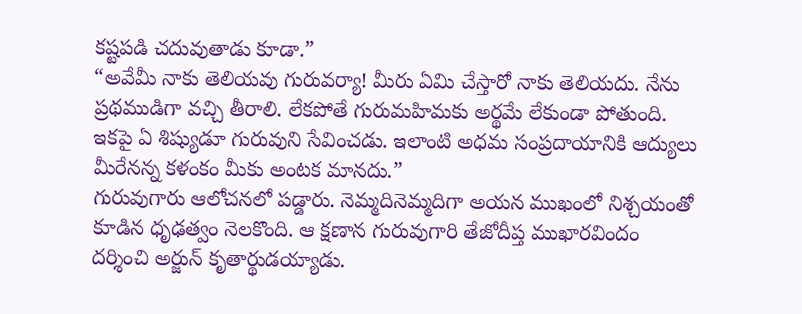కష్టపడి చదువుతాడు కూడా.”
“అవేమీ నాకు తెలియవు గురువర్యా! మీరు ఏమి చేస్తారో నాకు తెలియదు. నేను ప్రథముడిగా వచ్చి తీరాలి. లేకపోతే గురుమహిమకు అర్థమే లేకుండా పోతుంది. ఇకపై ఏ శిష్యుడూ గురువుని సేవించడు. ఇలాంటి అధమ సంప్రదాయానికి ఆద్యులు మీరేనన్న కళంకం మీకు అంటక మానదు.”
గురువుగారు ఆలోచనలో పడ్డారు. నెమ్మదినెమ్మదిగా అయన ముఖంలో నిశ్చయంతో కూడిన ధృఢత్వం నెలకొంది. ఆ క్షణాన గురువుగారి తేజోదీప్త ముఖారవిందం దర్శించి అర్జున్ కృతార్థుడయ్యాడు.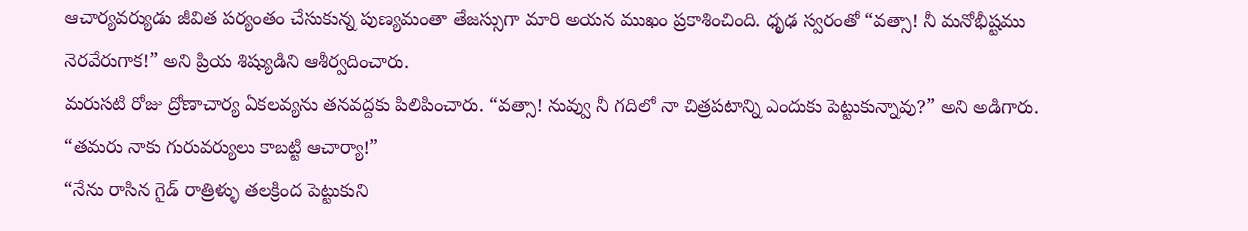ఆచార్యవర్యుడు జీవిత పర్యంతం చేసుకున్న పుణ్యమంతా తేజస్సుగా మారి అయన ముఖం ప్రకాశించింది. ధృఢ స్వరంతో “వత్సా! నీ మనోభీష్టము నెరవేరుగాక!” అని ప్రియ శిష్యుడిని ఆశీర్వదించారు.
మరుసటి రోజు ద్రోణాచార్య ఏకలవ్యను తనవద్దకు పిలిపించారు. “వత్సా! నువ్వు నీ గదిలో నా చిత్రపటాన్ని ఎందుకు పెట్టుకున్నావు?” అని అడిగారు.
“తమరు నాకు గురువర్యులు కాబట్టి ఆచార్యా!”
“నేను రాసిన గైడ్ రాత్రిళ్ళు తలక్రింద పెట్టుకుని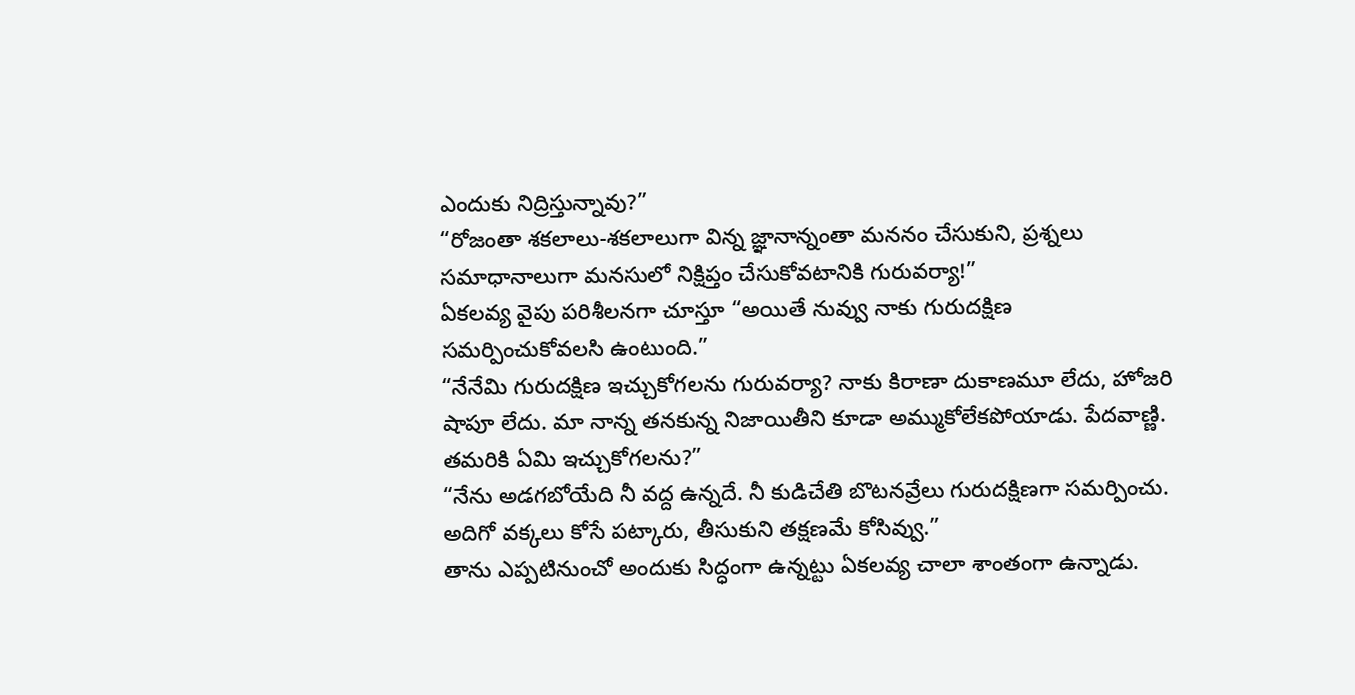ఎందుకు నిద్రిస్తున్నావు?”
“రోజంతా శకలాలు-శకలాలుగా విన్న జ్ఞానాన్నంతా మననం చేసుకుని, ప్రశ్నలు సమాధానాలుగా మనసులో నిక్షిప్తం చేసుకోవటానికి గురువర్యా!”
ఏకలవ్య వైపు పరిశీలనగా చూస్తూ “అయితే నువ్వు నాకు గురుదక్షిణ సమర్పించుకోవలసి ఉంటుంది.”
“నేనేమి గురుదక్షిణ ఇచ్చుకోగలను గురువర్యా? నాకు కిరాణా దుకాణమూ లేదు, హోజరి షాపూ లేదు. మా నాన్న తనకున్న నిజాయితీని కూడా అమ్ముకోలేకపోయాడు. పేదవాణ్ణి. తమరికి ఏమి ఇచ్చుకోగలను?”
“నేను అడగబోయేది నీ వద్ద ఉన్నదే. నీ కుడిచేతి బొటనవ్రేలు గురుదక్షిణగా సమర్పించు. అదిగో వక్కలు కోసే పట్కారు, తీసుకుని తక్షణమే కోసివ్వు.”
తాను ఎప్పటినుంచో అందుకు సిద్ధంగా ఉన్నట్టు ఏకలవ్య చాలా శాంతంగా ఉన్నాడు.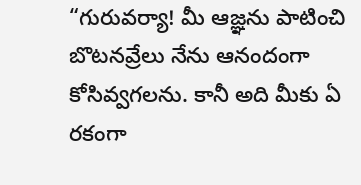“గురువర్యా! మీ ఆజ్ఞను పాటించి బొటనవ్రేలు నేను ఆనందంగా కోసివ్వగలను. కానీ అది మీకు ఏ రకంగా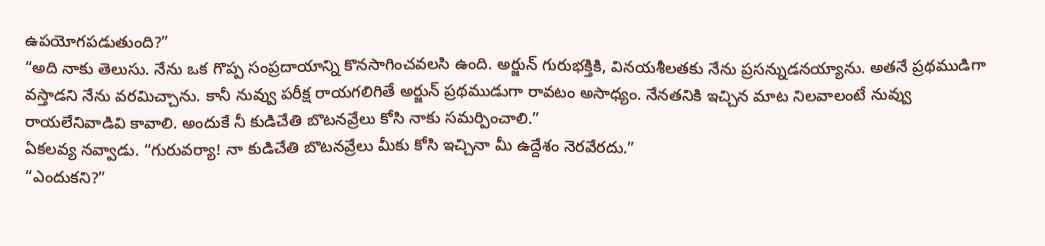ఉపయోగపడుతుంది?”
“అది నాకు తెలుసు. నేను ఒక గొప్ప సంప్రదాయాన్ని కొనసాగించవలసి ఉంది. అర్జున్ గురుభక్తికి, వినయశీలతకు నేను ప్రసన్నుడనయ్యాను. అతనే ప్రథముడిగా వస్తాడని నేను వరమిచ్చాను. కానీ నువ్వు పరీక్ష రాయగలిగితే అర్జున్ ప్రథముడుగా రావటం అసాధ్యం. నేనతనికి ఇచ్చిన మాట నిలవాలంటే నువ్వు రాయలేనివాడివి కావాలి. అందుకే నీ కుడిచేతి బొటనవ్రేలు కోసి నాకు సమర్పించాలి.”
ఏకలవ్య నవ్వాడు. “గురువర్యా! నా కుడిచేతి బొటనవ్రేలు మీకు కోసి ఇచ్చినా మీ ఉద్దేశం నెరవేరదు.”
“ఎందుకని?”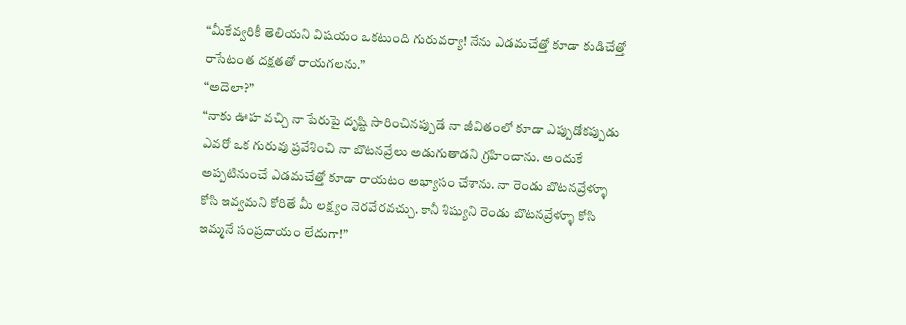“మీకేవ్వరికీ తెలియని విషయం ఒకటుంది గురువర్యా! నేను ఎడమచేత్తో కూడా కుడిచేత్తో రాసేటంత దక్షతతో రాయగలను.”
“అదెలా?”
“నాకు ఊహ వచ్చి నా పేరుపై దృష్టి సారించినప్పుడే నా జీవితంలో కూడా ఎప్పుడోకప్పుడు ఎవరో ఒక గురువు ప్రవేశించి నా బొటనవ్రేలు అడుగుతాడని గ్రహించాను. అందుకే అప్పటినుంచే ఎడమచేత్తో కూడా రాయటం అభ్యాసం చేశాను. నా రెండు బొటనవ్రేళ్ళూ కోసి ఇవ్వమని కోరితే మీ లక్ష్యం నెరవేరవచ్చు. కానీ శిష్యుని రెండు బొటనవ్రేళ్ళూ కోసి ఇమ్మనే సంప్రదాయం లేదుగా!”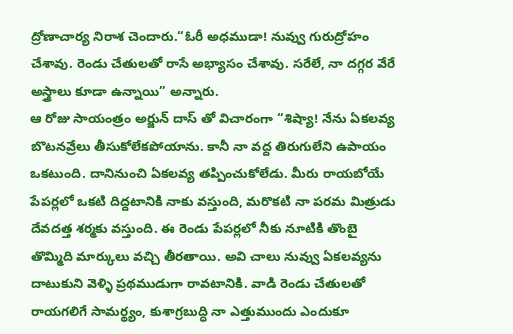ద్రోణాచార్య నిరాశ చెందారు.“ఓరీ అధముడా! నువ్వు గురుద్రోహం చేశావు. రెండు చేతులతో రాసే అభ్యాసం చేశావు. సరేలే, నా దగ్గర వేరే అస్త్రాలు కూడా ఉన్నాయి” అన్నారు.
ఆ రోజు సాయంత్రం అర్జున్ దాస్ తో విచారంగా “శిష్యా! నేను ఏకలవ్య బొటనవ్రేలు తీసుకోలేకపోయాను. కానీ నా వద్ద తిరుగులేని ఉపాయం ఒకటుంది. దానినుంచి ఏకలవ్య తప్పించుకోలేడు. మీరు రాయబోయే పేపర్లలో ఒకటి దిద్దటానికి నాకు వస్తుంది, మరొకటి నా పరమ మిత్రుడు దేవదత్త శర్మకు వస్తుంది. ఈ రెండు పేపర్లలో నీకు నూటికి తొంబై తొమ్మిది మార్కులు వచ్చి తీరతాయి. అవి చాలు నువ్వు ఏకలవ్యను దాటుకుని వెళ్ళి ప్రథముడుగా రావటానికి. వాడి రెండు చేతులతో రాయగలిగే సామర్థ్యం, కుశాగ్రబుద్ధి నా ఎత్తుముందు ఎందుకూ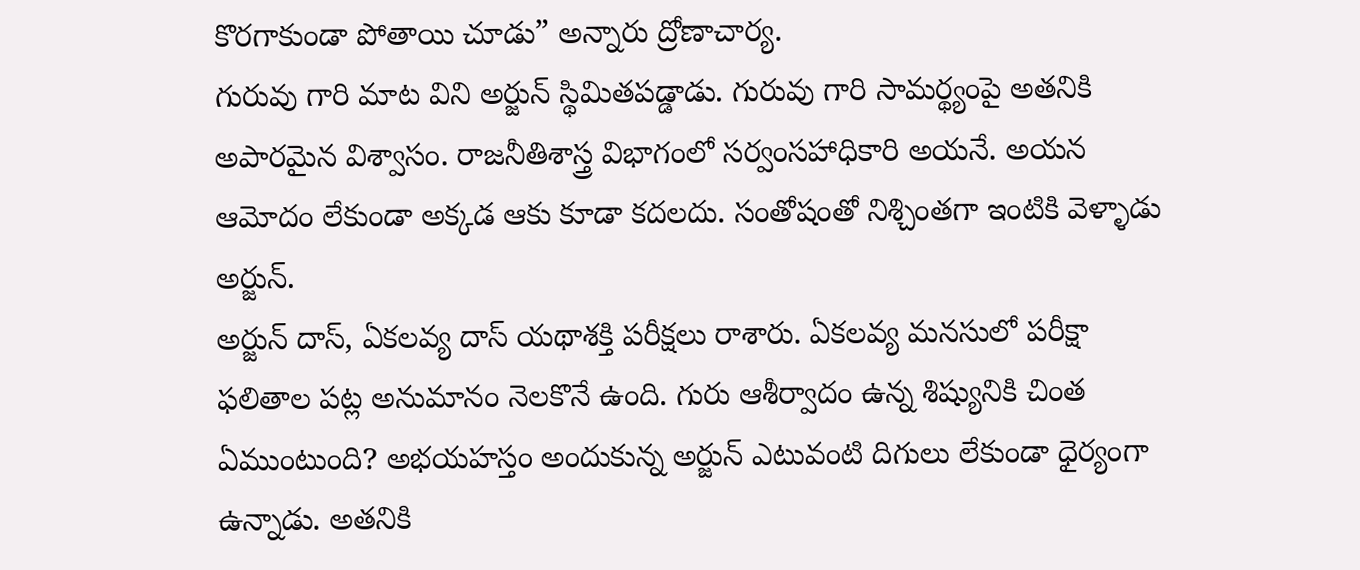కొరగాకుండా పోతాయి చూడు” అన్నారు ద్రోణాచార్య.
గురువు గారి మాట విని అర్జున్ స్థిమితపడ్డాడు. గురువు గారి సామర్థ్యంపై అతనికి అపారమైన విశ్వాసం. రాజనీతిశాస్త్ర విభాగంలో సర్వంసహాధికారి అయనే. అయన ఆమోదం లేకుండా అక్కడ ఆకు కూడా కదలదు. సంతోషంతో నిశ్చింతగా ఇంటికి వెళ్ళాడు అర్జున్.
అర్జున్ దాస్, ఏకలవ్య దాస్ యథాశక్తి పరీక్షలు రాశారు. ఏకలవ్య మనసులో పరీక్షా ఫలితాల పట్ల అనుమానం నెలకొనే ఉంది. గురు ఆశీర్వాదం ఉన్న శిష్యునికి చింత ఏముంటుంది? అభయహస్తం అందుకున్న అర్జున్ ఎటువంటి దిగులు లేకుండా ధైర్యంగా ఉన్నాడు. అతనికి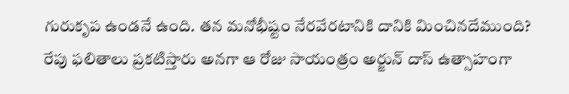గురుకృప ఉండనే ఉంది. తన మనోభీష్టం నేరవేరటానికి దానికి మించినదేముంది?
రేపు ఫలితాలు ప్రకటిస్తారు అనగా ఆ రోజు సాయంత్రం అర్జున్ దాస్ ఉత్సాహంగా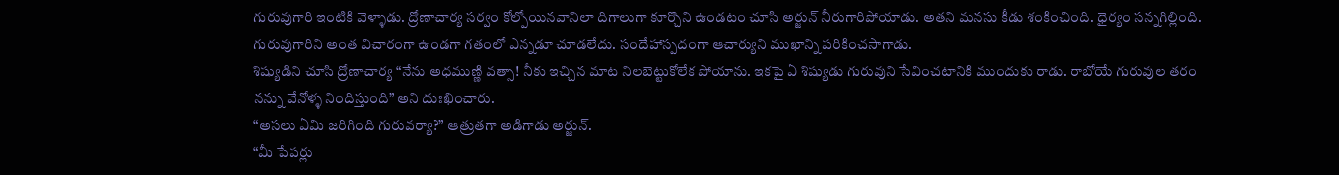గురువుగారి ఇంటికి వెళ్ళాడు. ద్రోణాచార్య సర్వం కోల్పోయినవానిలా దిగాలుగా కూర్చొని ఉండటం చూసి అర్జున్ నీరుగారిపోయాడు. అతని మనసు కీడు శంకించింది. ధైర్యం సన్నగిల్లింది. గురువుగారిని అంత విచారంగా ఉండగా గతంలో ఎన్నడూ చూడలేదు. సందేహాస్పదంగా ఆచార్యుని ముఖాన్ని పరికించసాగాడు.
శిష్యుడిని చూసి ద్రోణాచార్య “నేను అధముణ్ణి వత్సా! నీకు ఇచ్చిన మాట నిలబెట్టుకోలేక పోయాను. ఇకపై ఏ శిష్యుడు గురువుని సేవించటానికి ముందుకు రాడు. రాబోయే గురువుల తరం నన్ను వేనోళ్ళ నిందిస్తుంది” అని దుఃఖించారు.
“అసలు ఏమి జరిగింది గురువర్యా?” ఆత్రుతగా అడిగాడు అర్జున్.
“మీ పేపర్లు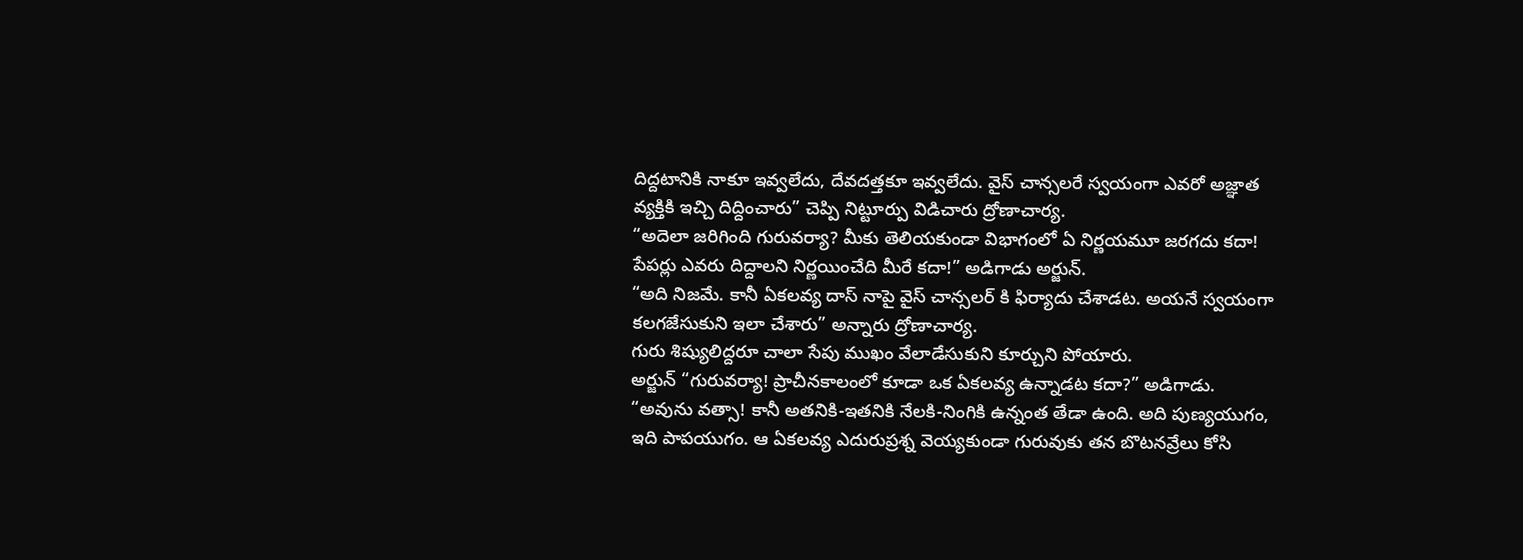దిద్దటానికి నాకూ ఇవ్వలేదు, దేవదత్తకూ ఇవ్వలేదు. వైస్ చాన్సలరే స్వయంగా ఎవరో అజ్ఞాత వ్యక్తికి ఇచ్చి దిద్దించారు” చెప్పి నిట్టూర్పు విడిచారు ద్రోణాచార్య.
“అదెలా జరిగింది గురువర్యా? మీకు తెలియకుండా విభాగంలో ఏ నిర్ణయమూ జరగదు కదా! పేపర్లు ఎవరు దిద్దాలని నిర్ణయించేది మీరే కదా!” అడిగాడు అర్జున్.
“అది నిజమే. కానీ ఏకలవ్య దాస్ నాపై వైస్ చాన్సలర్ కి ఫిర్యాదు చేశాడట. అయనే స్వయంగా కలగజేసుకుని ఇలా చేశారు” అన్నారు ద్రోణాచార్య.
గురు శిష్యులిద్దరూ చాలా సేపు ముఖం వేలాడేసుకుని కూర్చుని పోయారు.
అర్జున్ “గురువర్యా! ప్రాచీనకాలంలో కూడా ఒక ఏకలవ్య ఉన్నాడట కదా?” అడిగాడు.
“అవును వత్సా! కానీ అతనికి-ఇతనికి నేలకి-నింగికి ఉన్నంత తేడా ఉంది. అది పుణ్యయుగం, ఇది పాపయుగం. ఆ ఏకలవ్య ఎదురుప్రశ్న వెయ్యకుండా గురువుకు తన బొటనవ్రేలు కోసి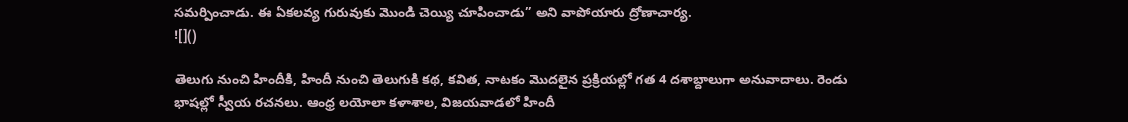సమర్పించాడు. ఈ ఏకలవ్య గురువుకు మొండి చెయ్యి చూపించాడు” అని వాపోయారు ద్రోణాచార్య.
![]()

తెలుగు నుంచి హిందీకి, హిందీ నుంచి తెలుగుకి కథ, కవిత, నాటకం మొదలైన ప్రక్రియల్లో గత 4 దశాబ్దాలుగా అనువాదాలు. రెండు భాషల్లో స్వీయ రచనలు. ఆంధ్ర లయోలా కళాశాల, విజయవాడలో హిందీ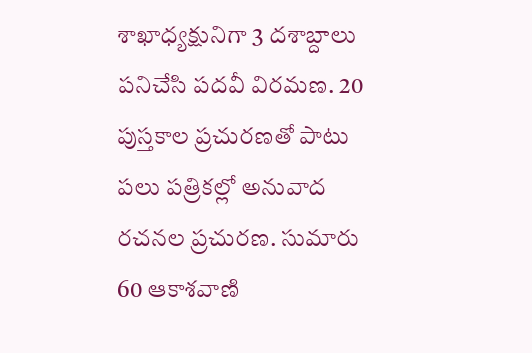శాఖాధ్యక్షునిగా 3 దశాబ్దాలు పనిచేసి పదవీ విరమణ. 20 పుస్తకాల ప్రచురణతో పాటు పలు పత్రికల్లో అనువాద రచనల ప్రచురణ. సుమారు 60 ఆకాశవాణి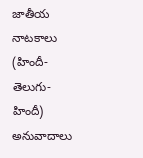జాతీయ నాటకాలు (హిందీ-తెలుగు-హిందీ) అనువాదాలు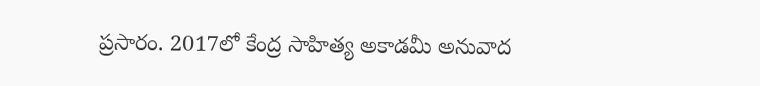ప్రసారం. 2017లో కేంద్ర సాహిత్య అకాడమీ అనువాద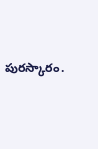పురస్కారం.